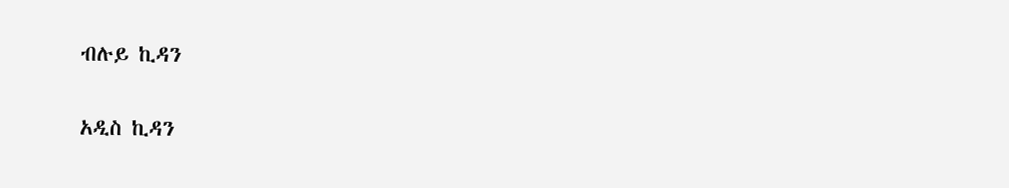ብሉይ ኪዳን

አዲስ ኪዳን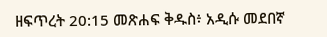ዘፍጥረት 20:15 መጽሐፍ ቅዱስ፥ አዲሱ መደበኛ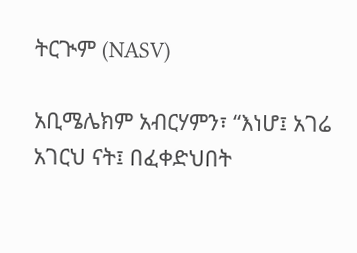ትርጒም (NASV)

አቢሜሌክም አብርሃምን፣ “እነሆ፤ አገሬ አገርህ ናት፤ በፈቀድህበት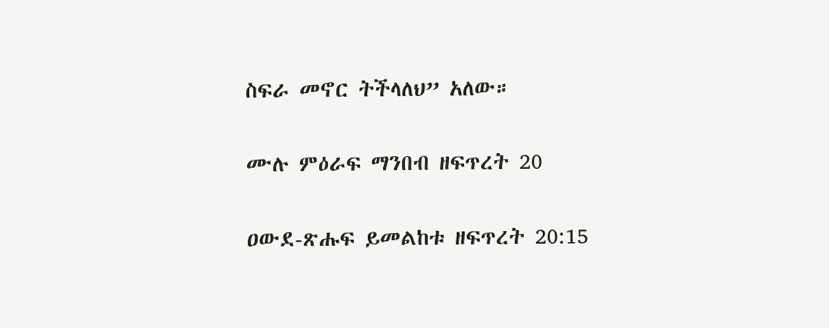ስፍራ መኖር ትችላለህ” አለው።

ሙሉ ምዕራፍ ማንበብ ዘፍጥረት 20

ዐውደ-ጽሑፍ ይመልከቱ ዘፍጥረት 20:15